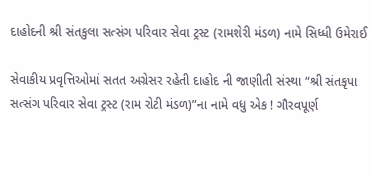દાહોદની શ્રી સંતકુલા સત્સંગ પરિવાર સેવા ટ્રસ્ટ (રામશેરી મંડળ) નામે સિધ્ધી ઉમેરાઈ

સેવાકીય પ્રવૃત્તિઓમાં સતત અગ્રેસર રહેતી દાહોદ ની જાણીતી સંસ્થા “શ્રી સંતકૃપા સત્સંગ પરિવાર સેવા ટ્રસ્ટ (રામ રોટી મંડળ)”ના નામે વધુ એક ! ગૌરવપૂર્ણ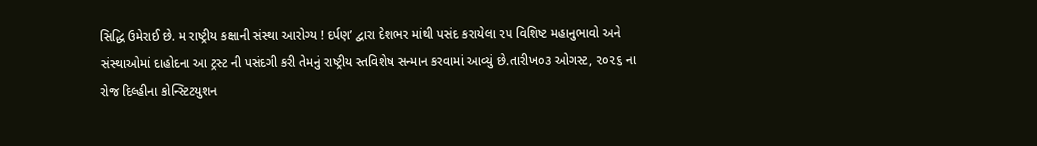સિદ્ધિ ઉમેરાઈ છે. મ રાષ્ટ્રીય કક્ષાની સંસ્થા આરોગ્ય ! દર્પણ’ દ્વારા દેશભર માંથી પસંદ કરાયેલા ૨૫ વિશિષ્ટ મહાનુભાવો અને સંસ્થાઓમાં દાહોદના આ ટ્રસ્ટ ની પસંદગી કરી તેમનું રાષ્ટ્રીય સ્તવિશેષ સન્માન કરવામાં આવ્યું છે.તારીખ૦૩ ઓગસ્ટ, ૨૦૨૬ ના રોજ દિલ્હીના કોન્સ્ટિટયુશન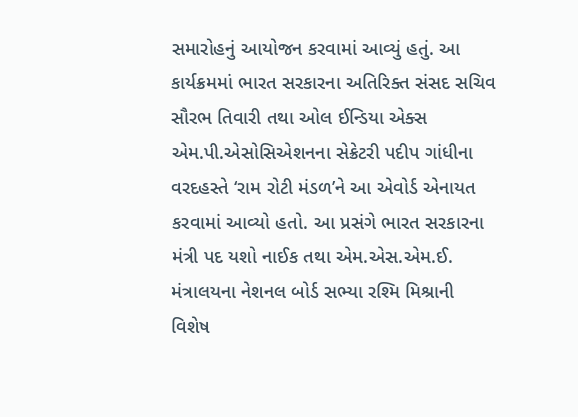સમારોહનું આયોજન કરવામાં આવ્યું હતું. આ કાર્યક્રમમાં ભારત સરકારના અતિરિક્ત સંસદ સચિવ સૌરભ તિવારી તથા ઓલ ઈન્ડિયા એક્સ એમ.પી.એસોસિએશનના સેક્રેટરી પદીપ ગાંધીના વરદહસ્તે ‘રામ રોટી મંડળ’ને આ એવોર્ડ એનાયત કરવામાં આવ્યો હતો. આ પ્રસંગે ભારત સરકારના મંત્રી પદ યશો નાઈક તથા એમ.એસ.એમ.ઈ. મંત્રાલયના નેશનલ બોર્ડ સભ્યા રશ્મિ મિશ્રાની વિશેષ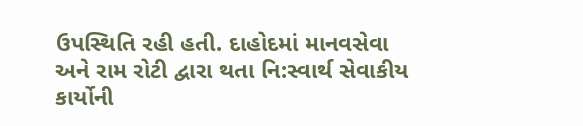ઉપસ્થિતિ રહી હતી. દાહોદમાં માનવસેવા અને રામ રોટી દ્વારા થતા નિ:સ્વાર્થ સેવાકીય કાર્યોની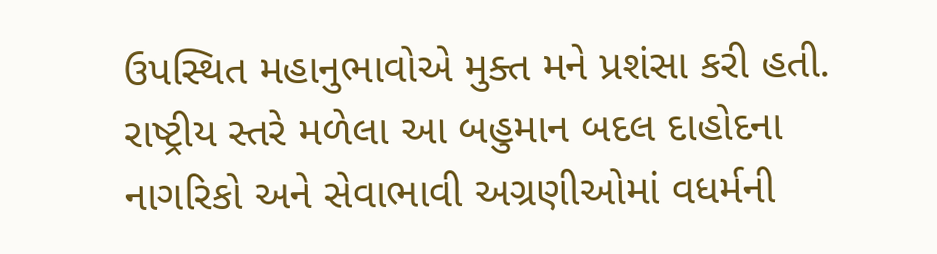ઉપસ્થિત મહાનુભાવોએ મુક્ત મને પ્રશંસા કરી હતી. રાષ્ટ્રીય સ્તરે મળેલા આ બહુમાન બદલ દાહોદના નાગરિકો અને સેવાભાવી અગ્રણીઓમાં વધર્મની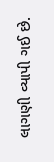લાગણી વ્યાપી ગઈ છે.